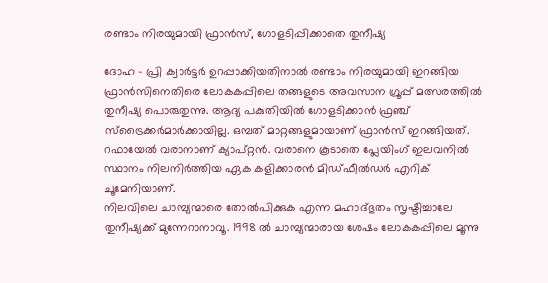രണ്ടാം നിരയുമായി ഫ്രാന്‍സ്, ഗോളടിപ്പിക്കാതെ തുനീഷ്യ

ദോഹ - പ്രി ക്വാര്‍ട്ടര്‍ ഉറപ്പാക്കിയതിനാല്‍ രണ്ടാം നിരയുമായി ഇറങ്ങിയ ഫ്രാന്‍സിനെതിരെ ലോകകപ്പിലെ തങ്ങളുടെ അവസാന ഗ്രൂപ്പ് മത്സരത്തില്‍ തുനീഷ്യ പൊരുതുന്നു. ആദ്യ പകുതിയില്‍ ഗോളടിക്കാന്‍ ഫ്രഞ്ച് സ്‌ട്രൈക്കര്‍മാര്‍ക്കായില്ല. ഒമ്പത് മാറ്റങ്ങളുമായാണ് ഫ്രാന്‍സ് ഇറങ്ങിയത്. റഫായേല്‍ വരാനാണ് ക്യാപ്റ്റന്‍. വരാനെ കൂടാതെ പ്ലേയിംഗ് ഇലവനില്‍ സ്ഥാനം നിലനിര്‍ത്തിയ ഏക കളിക്കാരന്‍ മിഡ്ഫീല്‍ഡര്‍ എറിക് ചൂമേനിയാണ്.
നിലവിലെ ചാമ്പ്യന്മാരെ തോല്‍പിക്കുക എന്ന മഹാദ്ഭുതം സൃഷ്ടിച്ചാലേ തുനീഷ്യക്ക് മുന്നേറാനാവൂ. 1998 ല്‍ ചാമ്പ്യന്മാരായ ശേഷം ലോകകപ്പിലെ മൂന്നു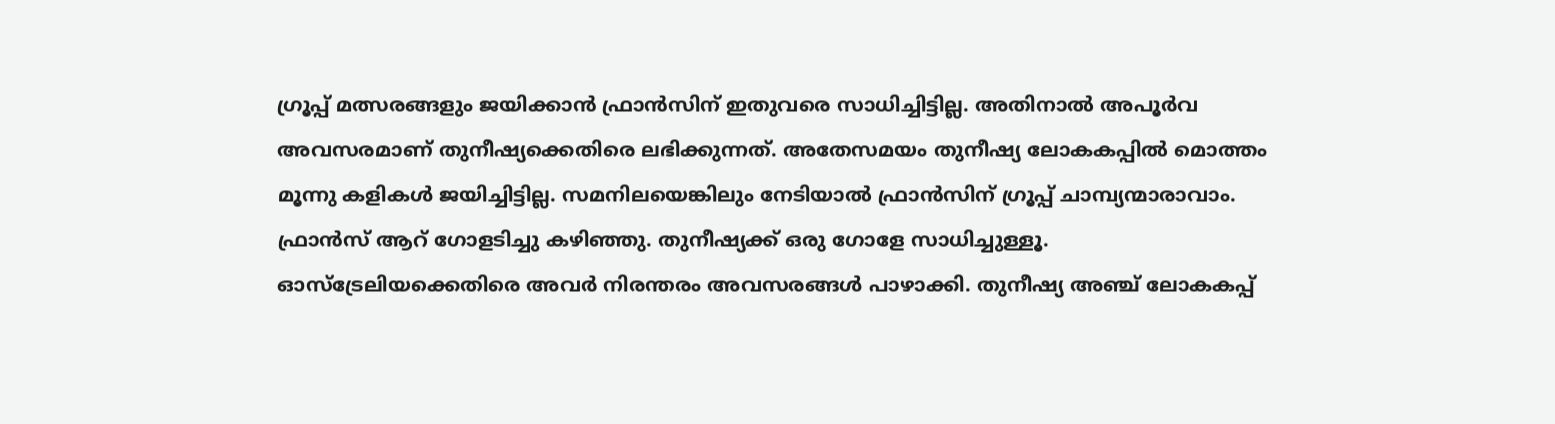ഗ്രൂപ്പ് മത്സരങ്ങളും ജയിക്കാന്‍ ഫ്രാന്‍സിന് ഇതുവരെ സാധിച്ചിട്ടില്ല. അതിനാല്‍ അപൂര്‍വ അവസരമാണ് തുനീഷ്യക്കെതിരെ ലഭിക്കുന്നത്. അതേസമയം തുനീഷ്യ ലോകകപ്പില്‍ മൊത്തം മൂന്നു കളികള്‍ ജയിച്ചിട്ടില്ല. സമനിലയെങ്കിലും നേടിയാല്‍ ഫ്രാന്‍സിന് ഗ്രൂപ്പ് ചാമ്പ്യന്മാരാവാം.
ഫ്രാന്‍സ് ആറ് ഗോളടിച്ചു കഴിഞ്ഞു. തുനീഷ്യക്ക് ഒരു ഗോളേ സാധിച്ചുള്ളൂ. ഓസ്‌ട്രേലിയക്കെതിരെ അവര്‍ നിരന്തരം അവസരങ്ങള്‍ പാഴാക്കി. തുനീഷ്യ അഞ്ച് ലോകകപ്പ്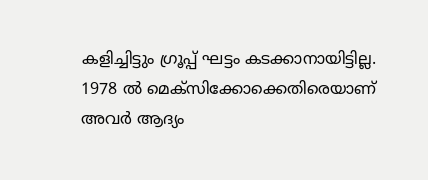കളിച്ചിട്ടും ഗ്രൂപ്പ് ഘട്ടം കടക്കാനായിട്ടില്ല. 1978 ല്‍ മെക്‌സിക്കോക്കെതിരെയാണ് അവര്‍ ആദ്യം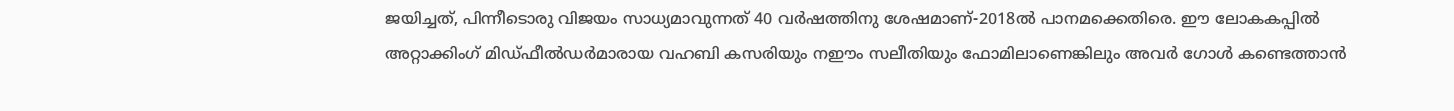ജയിച്ചത്, പിന്നീടൊരു വിജയം സാധ്യമാവുന്നത് 40 വര്‍ഷത്തിനു ശേഷമാണ്-2018ല്‍ പാനമക്കെതിരെ. ഈ ലോകകപ്പില്‍ അറ്റാക്കിംഗ് മിഡ്ഫീല്‍ഡര്‍മാരായ വഹബി കസരിയും നഈം സലീതിയും ഫോമിലാണെങ്കിലും അവര്‍ ഗോള്‍ കണ്ടെത്താന്‍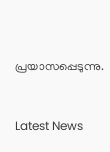പ്രയാസപ്പെടുന്നു.


Latest News